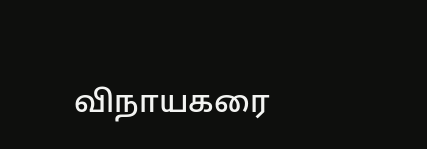விநாயகரை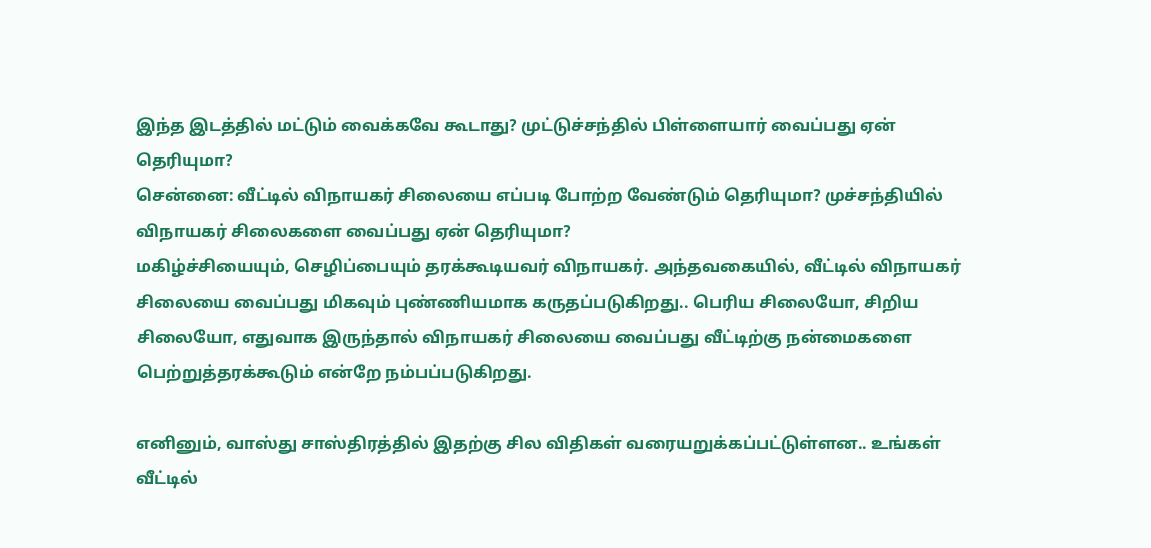இந்த இடத்தில் மட்டும் வைக்கவே கூடாது? முட்டுச்சந்தில் பிள்ளையார் வைப்பது ஏன் தெரியுமா?
சென்னை: வீட்டில் விநாயகர் சிலையை எப்படி போற்ற வேண்டும் தெரியுமா? முச்சந்தியில் விநாயகர் சிலைகளை வைப்பது ஏன் தெரியுமா?
மகிழ்ச்சியையும், செழிப்பையும் தரக்கூடியவர் விநாயகர். அந்தவகையில், வீட்டில் விநாயகர் சிலையை வைப்பது மிகவும் புண்ணியமாக கருதப்படுகிறது.. பெரிய சிலையோ, சிறிய சிலையோ, எதுவாக இருந்தால் விநாயகர் சிலையை வைப்பது வீட்டிற்கு நன்மைகளை பெற்றுத்தரக்கூடும் என்றே நம்பப்படுகிறது.

எனினும், வாஸ்து சாஸ்திரத்தில் இதற்கு சில விதிகள் வரையறுக்கப்பட்டுள்ளன.. உங்கள் வீட்டில்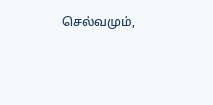செல்வமும்,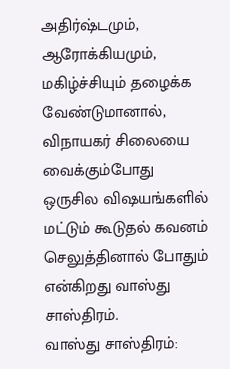அதிர்ஷ்டமும், ஆரோக்கியமும், மகிழ்ச்சியும் தழைக்க வேண்டுமானால், விநாயகர் சிலையை வைக்கும்போது ஒருசில விஷயங்களில் மட்டும் கூடுதல் கவனம் செலுத்தினால் போதும் என்கிறது வாஸ்து சாஸ்திரம்.
வாஸ்து சாஸ்திரம்: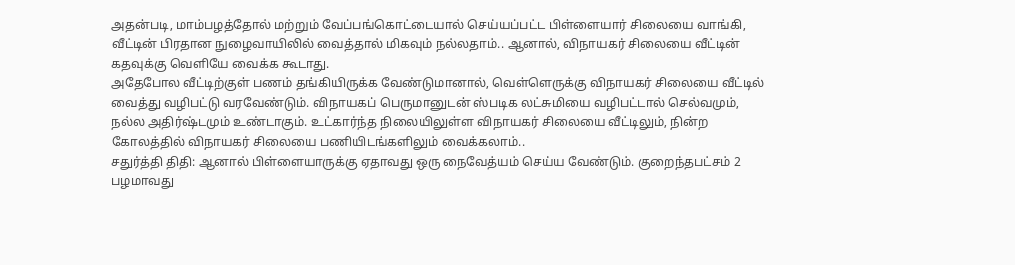அதன்படி, மாம்பழத்தோல் மற்றும் வேப்பங்கொட்டையால் செய்யப்பட்ட பிள்ளையார் சிலையை வாங்கி, வீட்டின் பிரதான நுழைவாயிலில் வைத்தால் மிகவும் நல்லதாம்.. ஆனால், விநாயகர் சிலையை வீட்டின் கதவுக்கு வெளியே வைக்க கூடாது.
அதேபோல வீட்டிற்குள் பணம் தங்கியிருக்க வேண்டுமானால், வெள்ளெருக்கு விநாயகர் சிலையை வீட்டில் வைத்து வழிபட்டு வரவேண்டும். விநாயகப் பெருமானுடன் ஸ்படிக லட்சுமியை வழிபட்டால் செல்வமும், நல்ல அதிர்ஷ்டமும் உண்டாகும். உட்கார்ந்த நிலையிலுள்ள விநாயகர் சிலையை வீட்டிலும், நின்ற கோலத்தில் விநாயகர் சிலையை பணியிடங்களிலும் வைக்கலாம்..
சதுர்த்தி திதி: ஆனால் பிள்ளையாருக்கு ஏதாவது ஒரு நைவேத்யம் செய்ய வேண்டும். குறைந்தபட்சம் 2 பழமாவது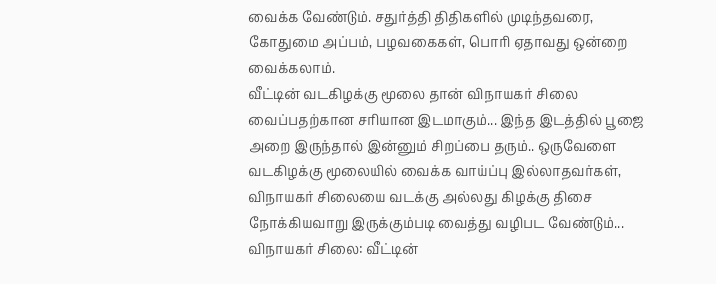வைக்க வேண்டும். சதுர்த்தி திதிகளில் முடிந்தவரை, கோதுமை அப்பம், பழவகைகள், பொரி ஏதாவது ஒன்றை வைக்கலாம்.
வீட்டின் வடகிழக்கு மூலை தான் விநாயகர் சிலை வைப்பதற்கான சரியான இடமாகும்... இந்த இடத்தில் பூஜை அறை இருந்தால் இன்னும் சிறப்பை தரும்.. ஒருவேளை வடகிழக்கு மூலையில் வைக்க வாய்ப்பு இல்லாதவர்கள், விநாயகர் சிலையை வடக்கு அல்லது கிழக்கு திசை நோக்கியவாறு இருக்கும்படி வைத்து வழிபட வேண்டும்...
விநாயகர் சிலை: வீட்டின்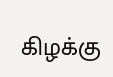கிழக்கு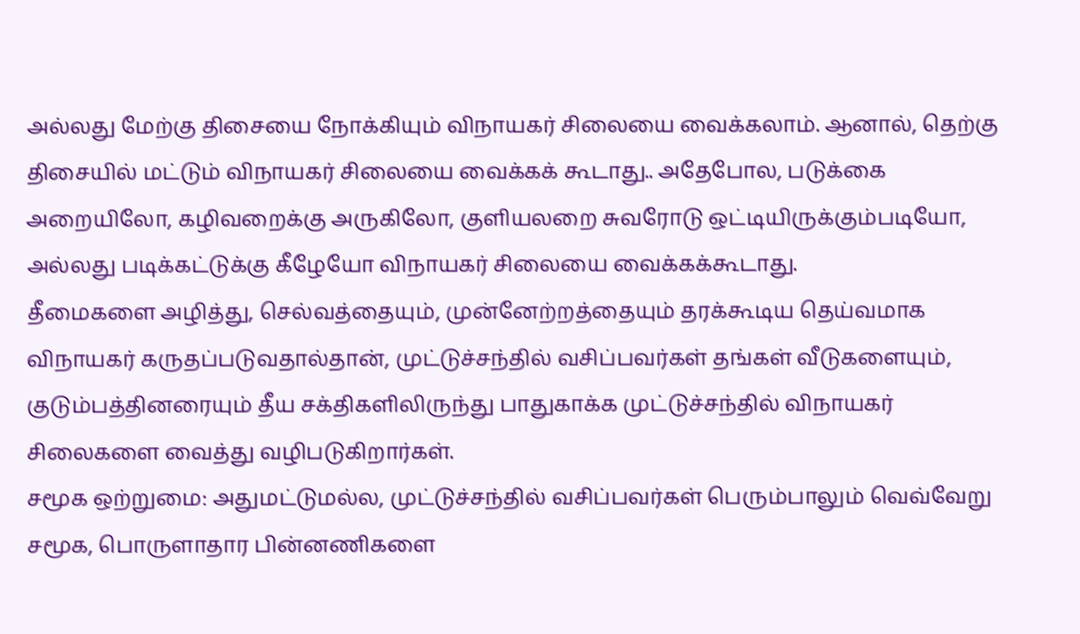அல்லது மேற்கு திசையை நோக்கியும் விநாயகர் சிலையை வைக்கலாம். ஆனால், தெற்கு திசையில் மட்டும் விநாயகர் சிலையை வைக்கக் கூடாது.. அதேபோல, படுக்கை அறையிலோ, கழிவறைக்கு அருகிலோ, குளியலறை சுவரோடு ஒட்டியிருக்கும்படியோ, அல்லது படிக்கட்டுக்கு கீழேயோ விநாயகர் சிலையை வைக்கக்கூடாது.
தீமைகளை அழித்து, செல்வத்தையும், முன்னேற்றத்தையும் தரக்கூடிய தெய்வமாக விநாயகர் கருதப்படுவதால்தான், முட்டுச்சந்தில் வசிப்பவர்கள் தங்கள் வீடுகளையும், குடும்பத்தினரையும் தீய சக்திகளிலிருந்து பாதுகாக்க முட்டுச்சந்தில் விநாயகர் சிலைகளை வைத்து வழிபடுகிறார்கள்.
சமூக ஒற்றுமை: அதுமட்டுமல்ல, முட்டுச்சந்தில் வசிப்பவர்கள் பெரும்பாலும் வெவ்வேறு சமூக, பொருளாதார பின்னணிகளை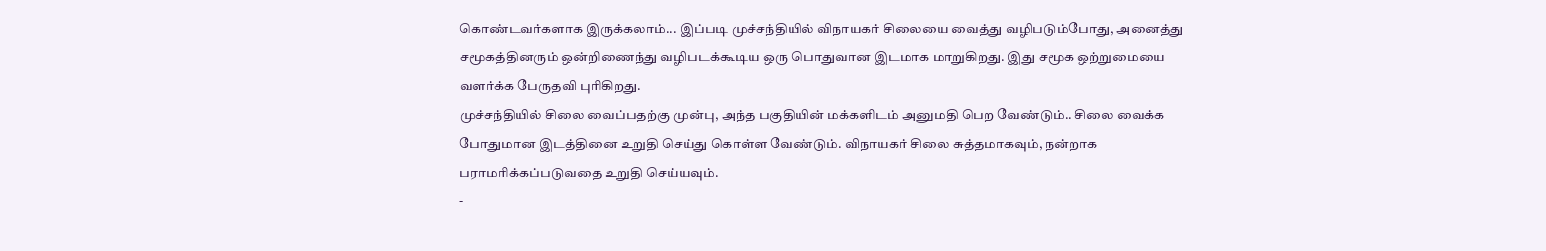கொண்டவர்களாக இருக்கலாம்... இப்படி முச்சந்தியில் விநாயகர் சிலையை வைத்து வழிபடும்போது, அனைத்து சமூகத்தினரும் ஒன்றிணைந்து வழிபடக்கூடிய ஒரு பொதுவான இடமாக மாறுகிறது. இது சமூக ஒற்றுமையை வளர்க்க பேருதவி புரிகிறது.
முச்சந்தியில் சிலை வைப்பதற்கு முன்பு, அந்த பகுதியின் மக்களிடம் அனுமதி பெற வேண்டும்.. சிலை வைக்க போதுமான இடத்தினை உறுதி செய்து கொள்ள வேண்டும். விநாயகர் சிலை சுத்தமாகவும், நன்றாக பராமரிக்கப்படுவதை உறுதி செய்யவும்.
-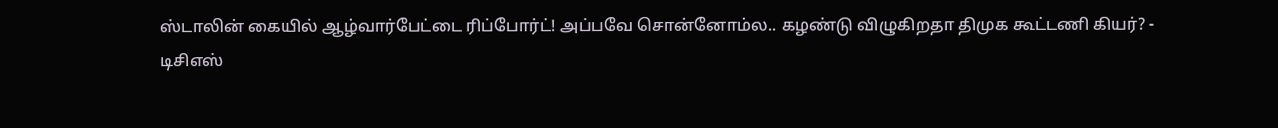ஸ்டாலின் கையில் ஆழ்வார்பேட்டை ரிப்போர்ட்! அப்பவே சொன்னோம்ல.. கழண்டு விழுகிறதா திமுக கூட்டணி கியர்? -
டிசிஎஸ்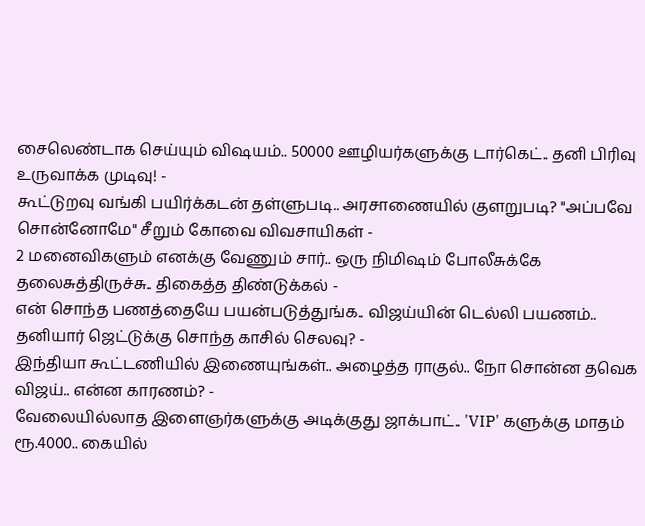சைலெண்டாக செய்யும் விஷயம்.. 50000 ஊழியர்களுக்கு டார்கெட்.. தனி பிரிவு உருவாக்க முடிவு! -
கூட்டுறவு வங்கி பயிர்க்கடன் தள்ளுபடி.. அரசாணையில் குளறுபடி? "அப்பவே சொன்னோமே" சீறும் கோவை விவசாயிகள் -
2 மனைவிகளும் எனக்கு வேணும் சார்.. ஒரு நிமிஷம் போலீசுக்கே தலைசுத்திருச்சு.. திகைத்த திண்டுக்கல் -
என் சொந்த பணத்தையே பயன்படுத்துங்க.. விஜய்யின் டெல்லி பயணம்.. தனியார் ஜெட்டுக்கு சொந்த காசில் செலவு? -
இந்தியா கூட்டணியில் இணையுங்கள்.. அழைத்த ராகுல்.. நோ சொன்ன தவெக விஜய்.. என்ன காரணம்? -
வேலையில்லாத இளைஞர்களுக்கு அடிக்குது ஜாக்பாட்.. 'VIP' களுக்கு மாதம் ரூ.4000.. கையில்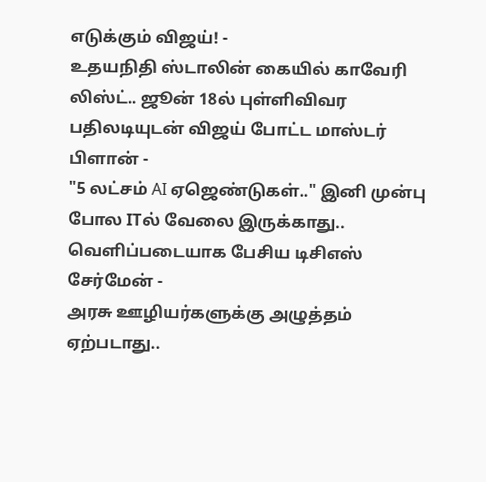எடுக்கும் விஜய்! -
உதயநிதி ஸ்டாலின் கையில் காவேரி லிஸ்ட்.. ஜூன் 18ல் புள்ளிவிவர பதிலடியுடன் விஜய் போட்ட மாஸ்டர் பிளான் -
"5 லட்சம் AI ஏஜெண்டுகள்.." இனி முன்பு போல ITல் வேலை இருக்காது.. வெளிப்படையாக பேசிய டிசிஎஸ் சேர்மேன் -
அரசு ஊழியர்களுக்கு அழுத்தம் ஏற்படாது..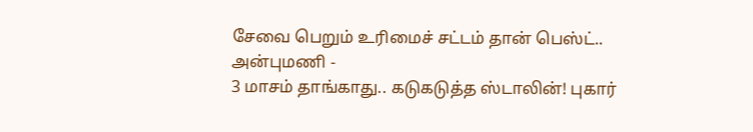சேவை பெறும் உரிமைச் சட்டம் தான் பெஸ்ட்.. அன்புமணி -
3 மாசம் தாங்காது.. கடுகடுத்த ஸ்டாலின்! புகார்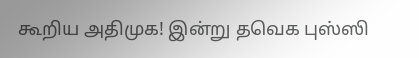கூறிய அதிமுக! இன்று தவெக புஸ்ஸி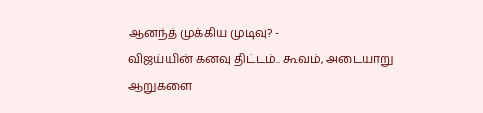ஆனந்த் முக்கிய முடிவு? -
விஜய்யின் கனவு திட்டம்.. கூவம், அடையாறு ஆறுகளை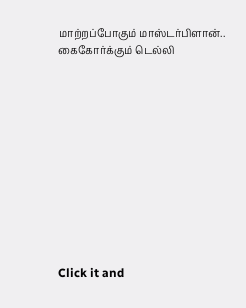மாற்றப்போகும் மாஸ்டர்பிளான்.. கைகோர்க்கும் டெல்லி












Click it and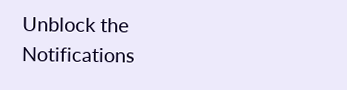Unblock the Notifications